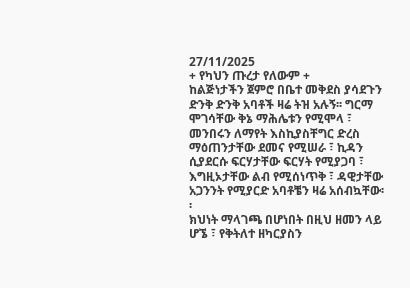27/11/2025
+ የካህን ጡረታ የለውም +
ከልጅነታችን ጀምሮ በቤተ መቅደስ ያሳደጉን ድንቅ ድንቅ አባቶች ዛሬ ትዝ አሉኝ፡፡ ግርማ ሞገሳቸው ቅኔ ማሕሌቱን የሚሞላ ፣ መንበሩን ለማየት እስኪያስቸግር ድረስ ማዕጠንታቸው ደመና የሚሠራ ፣ ኪዳን ሲያደርሱ ፍርሃታቸው ፍርሃት የሚያጋባ ፣ እግዚኦታቸው ልብ የሚሰነጥቅ ፣ ዳዊታቸው አጋንንት የሚያርድ አባቶቼን ዛሬ አሰብኳቸው፡፡
ክህነት ማላገጫ በሆነበት በዚህ ዘመን ላይ ሆኜ ፣ የቅትለተ ዘካርያስን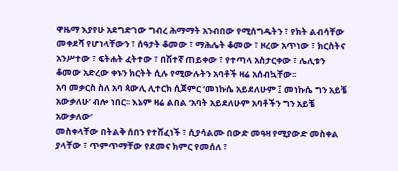ዋዜማ እያየሁ አደግድገው ግብረ ሕማማት አንብበው የሚሰግዱትን ፣ የክት ልብሳቸው መቀደሻ የሆነላቸውን ፣ ሰዓታት ቆመው ፣ ማሕሌት ቆመው ፣ ዞረው አጥነው ፣ ክርስትና አንሥተው ፣ ፍትሐት ፈትተው ፣ በሽተኛ ጠይቀው ፣ የተጣላ አስታርቀው ፣ ሌሊቱን ቆመው አድረው ቀኑን ክርትት ሲሉ የሚውሉትን አባቶች ዛሬ አሰብኳቸው፡፡
አባ መቃርስ ስለ አባ ጳውሊ ሊተርክ ሲጀምር ‘መነኩሴ አይደለሁም ፤ መነኩሴ ግን አይቼ አውቃለሁ’ ብሎ ነበር፡፡ እኔም ዛሬ ልበል ‘አባት አይደለሁም አባቶችን ግን አይቼ አውቃለው’
መስቀላቸው በትልቅ ሰበን የተሸፈነች ፣ ሲያሳልሙ በውድ መዓዛ የሚያውድ መስቀል ያላቸው ፣ ጥምጥማቸው የደመና ክምር የመሰለ ፣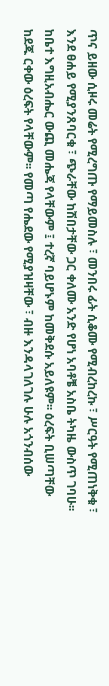ጥና ይዘው ሲዞሩ መሬት የሚረግጡ የማይመስሉ ፣ መንበሩ ፊት ሲቆሙ የሚብረከረኩ ፣ ሥርዓት የሚጠነቅቁ ፣ እንደ ፀሐይ የሚያንጸባርቁ ፣ ጭራቸው ከሽበታቸው ጋር ቀለሙ አንድ የሆነ አባቶቼ አስቤ ትካዜ ውስጥ ገባሁ፡፡
ከቤተ እግዚአብሔር ውጪ መሔጃ የላቸውም ፤ ተረኛ ባይሆኑም ከመቅደሱ አይለዩም፡፡ ዕረፍት ቢሠጣቸው ከደጁ ርቀው ዕረፍት የላቸውም፡፡ የመጣ የሔደው የሚያዝዛቸው ፣ ብዙ እንዳላገለገሉ ሁሉ አጎንብሰው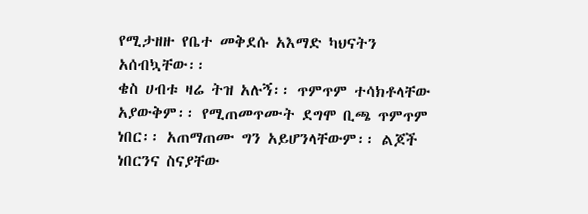የሚታዘዙ የቤተ መቅደሱ አእማድ ካህናትን አሰብኳቸው፡፡
ቄስ ሀብቱ ዛሬ ትዝ አሉኝ፡፡ ጥምጥም ተሳክቶላቸው አያውቅም፡፡ የሚጠመጥሙት ደግሞ ቢጫ ጥምጥም ነበር፡፡ አጠማጠሙ ግን አይሆንላቸውም፡፡ ልጆች ነበርንና ስናያቸው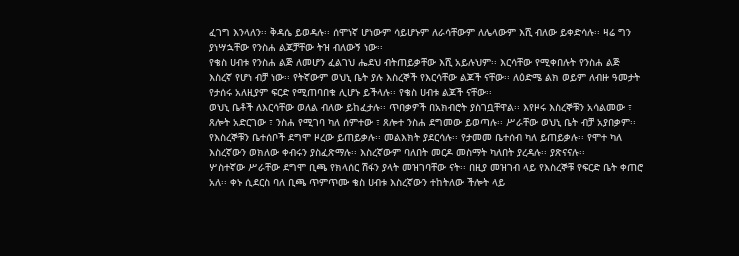ፈገግ እንላለን፡፡ ቅዳሴ ይወዳሉ፡፡ ሰሞነኛ ሆነውም ሳይሆኑም ለራሳቸውም ለሌላውም እሺ ብለው ይቀድሳሉ፡፡ ዛሬ ግን ያነሣኋቸው የንስሐ ልጆቻቸው ትዝ ብለውኝ ነው፡፡
የቄስ ሀብቱ የንስሐ ልጅ ለመሆን ፈልገህ ሔደህ ብትጠይቃቸው እሺ አይሉህም፡፡ እርሳቸው የሚቀበሉት የንስሐ ልጅ እስረኛ የሆነ ብቻ ነው፡፡ የትኛውም ወህኒ ቤት ያሉ እስረኞች የእርሳቸው ልጆች ናቸው፡፡ ለዕድሜ ልክ ወይም ለብዙ ዓመታት የታሰሩ አለዚያም ፍርድ የሚጠባበቁ ሊሆኑ ይችላሉ፡፡ የቄስ ሀብቱ ልጆች ናቸው፡፡
ወህኒ ቤቶች ለእርሳቸው ወለል ብለው ይከፈታሉ፡፡ ጥበቃዎች በአክብሮት ያስገቧቸዋል፡፡ እየዞሩ እስረኞቹን አሳልመው ፣ ጸሎት አድርገው ፣ ንስሐ የሚገባ ካለ ሰምተው ፣ ጸሎተ ንስሐ ደግመው ይወጣሉ፡፡ ሥራቸው ወህኒ ቤት ብቻ አያበቃም፡፡ የእስረኞቹን ቤተሰቦች ደግሞ ዞረው ይጠይቃሉ፡፡ መልእክት ያደርሳሉ፡፡ የታመመ ቤተሰብ ካለ ይጠይቃሉ፡፡ የሞተ ካለ እስረኛውን ወክለው ቀብሩን ያስፈጽማሉ፡፡ እስረኛውም ባለበት መርዶ መስማት ካለበት ያረዳሉ፡፡ ያጽናናሉ፡፡
ሦስተኛው ሥራቸው ደግሞ ቢጫ የክላሰር ሽፋን ያላት መዝገባቸው ናት፡፡ በዚያ መዝገብ ላይ የእስረኞቹ የፍርድ ቤት ቀጠሮ አለ፡፡ ቀኑ ሲደርስ ባለ ቢጫ ጥምጥሙ ቄስ ሀብቱ እስረኛውን ተከትለው ችሎት ላይ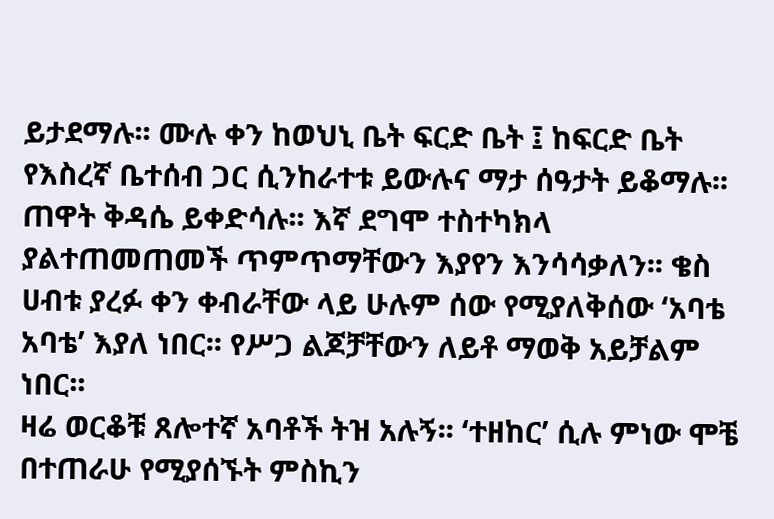ይታደማሉ፡፡ ሙሉ ቀን ከወህኒ ቤት ፍርድ ቤት ፤ ከፍርድ ቤት የእስረኛ ቤተሰብ ጋር ሲንከራተቱ ይውሉና ማታ ሰዓታት ይቆማሉ፡፡ ጠዋት ቅዳሴ ይቀድሳሉ፡፡ እኛ ደግሞ ተስተካክላ ያልተጠመጠመች ጥምጥማቸውን እያየን እንሳሳቃለን፡፡ ቄስ ሀብቱ ያረፉ ቀን ቀብራቸው ላይ ሁሉም ሰው የሚያለቅሰው ‘አባቴ አባቴ’ እያለ ነበር፡፡ የሥጋ ልጆቻቸውን ለይቶ ማወቅ አይቻልም ነበር፡፡
ዛሬ ወርቆቹ ጸሎተኛ አባቶች ትዝ አሉኝ፡፡ ‘ተዘከር’ ሲሉ ምነው ሞቼ በተጠራሁ የሚያሰኙት ምስኪን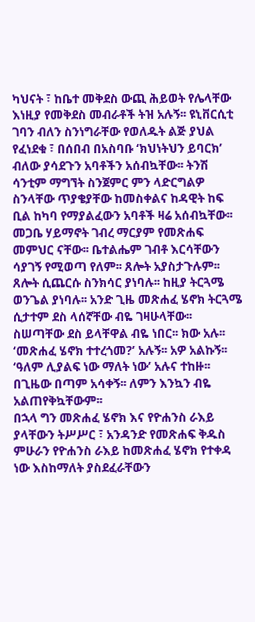ካህናት ፣ ከቤተ መቅደስ ውጪ ሕይወት የሌላቸው እነዚያ የመቅደስ መብራቶች ትዝ አሉኝ፡፡ ዩኒቨርሲቲ ገባን ብለን ስንነግራቸው የወለዱት ልጅ ያህል የፈነደቁ ፣ በሰበብ በአስባቡ ‘ክህነትህን ይባርክ’ ብለው ያሳደጉን አባቶችን አሰብኳቸው፡፡ ትንሽ ሳንቲም ማግኘት ስንጀምር ምን ላድርግልዎ ስንላቸው ጥያቄያቸው ከመስቀልና ከዳዊት ከፍ ቢል ከካባ የማያልፈውን አባቶች ዛሬ አሰብኳቸው፡፡
መጋቤ ሃይማኖት ገብረ ማርያም የመጽሐፍ መምህር ናቸው፡፡ ቤተልሔም ገብቶ እርሳቸውን ሳያገኝ የሚወጣ የለም፡፡ ጸሎት አያስታጉሉም፡፡ ጸሎት ሲጨርሱ ስንክሳር ያነባሉ፡፡ ከዚያ ትርጓሜ ወንጌል ያነባሉ፡፡ አንድ ጊዜ መጽሐፈ ሄኖክ ትርጓሜ ሲታተም ደስ ላሰኛቸው ብዬ ገዛሁላቸው፡፡ ስሠጣቸው ደስ ይላቸዋል ብዬ ነበር፡፡ ክው አሉ፡፡ ‘መጽሐፈ ሄኖክ ተተረጎመ?’ አሉኝ፡፡ አዎ አልኩኝ፡፡ ‘ዓለም ሊያልፍ ነው ማለት ነው’ አሉና ተከዙ፡፡ በጊዜው በጣም አሳቀኝ፡፡ ለምን እንኳን ብዬ አልጠየቅኳቸውም፡፡
በኋላ ግን መጽሐፈ ሄኖክ እና የዮሐንስ ራእይ ያላቸውን ትሥሥር ፣ አንዳንድ የመጽሐፍ ቅዱስ ምሁራን የዮሐንስ ራእይ ከመጽሐፈ ሄኖክ የተቀዳ ነው እስከማለት ያስደፈራቸውን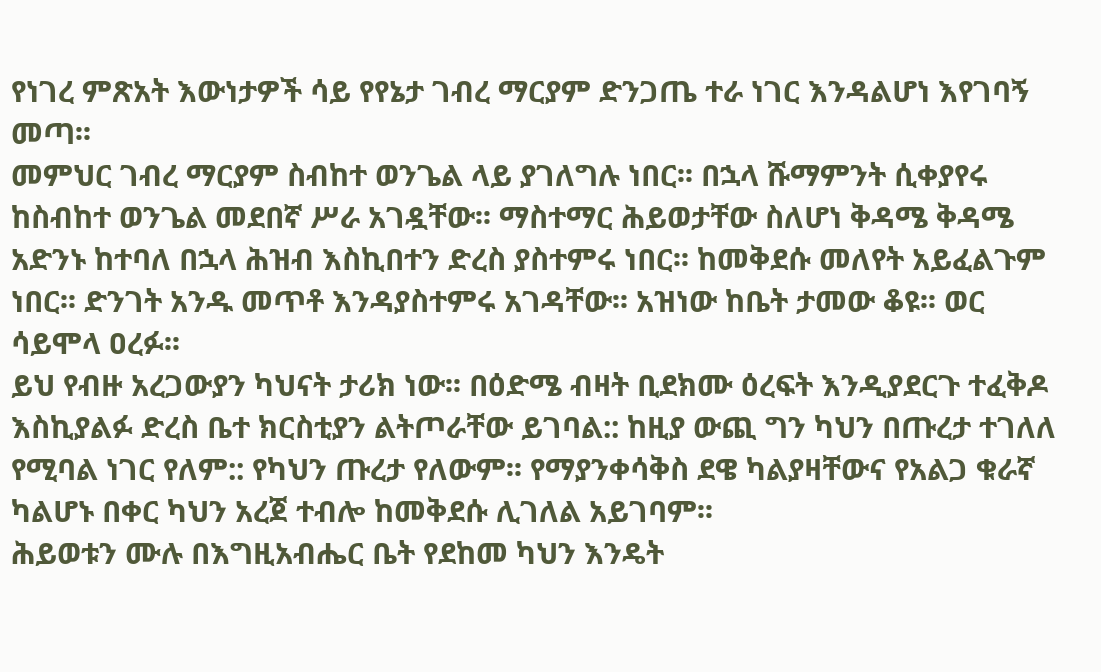የነገረ ምጽአት እውነታዎች ሳይ የየኔታ ገብረ ማርያም ድንጋጤ ተራ ነገር እንዳልሆነ እየገባኝ መጣ፡፡
መምህር ገብረ ማርያም ስብከተ ወንጌል ላይ ያገለግሉ ነበር፡፡ በኋላ ሹማምንት ሲቀያየሩ ከስብከተ ወንጌል መደበኛ ሥራ አገዷቸው፡፡ ማስተማር ሕይወታቸው ስለሆነ ቅዳሜ ቅዳሜ አድንኑ ከተባለ በኋላ ሕዝብ እስኪበተን ድረስ ያስተምሩ ነበር፡፡ ከመቅደሱ መለየት አይፈልጉም ነበር፡፡ ድንገት አንዱ መጥቶ እንዳያስተምሩ አገዳቸው፡፡ አዝነው ከቤት ታመው ቆዩ፡፡ ወር ሳይሞላ ዐረፉ፡፡
ይህ የብዙ አረጋውያን ካህናት ታሪክ ነው፡፡ በዕድሜ ብዛት ቢደክሙ ዕረፍት እንዲያደርጉ ተፈቅዶ እስኪያልፉ ድረስ ቤተ ክርስቲያን ልትጦራቸው ይገባል:: ከዚያ ውጪ ግን ካህን በጡረታ ተገለለ የሚባል ነገር የለም:: የካህን ጡረታ የለውም፡፡ የማያንቀሳቅስ ደዌ ካልያዛቸውና የአልጋ ቁራኛ ካልሆኑ በቀር ካህን አረጀ ተብሎ ከመቅደሱ ሊገለል አይገባም፡፡
ሕይወቱን ሙሉ በእግዚአብሔር ቤት የደከመ ካህን እንዴት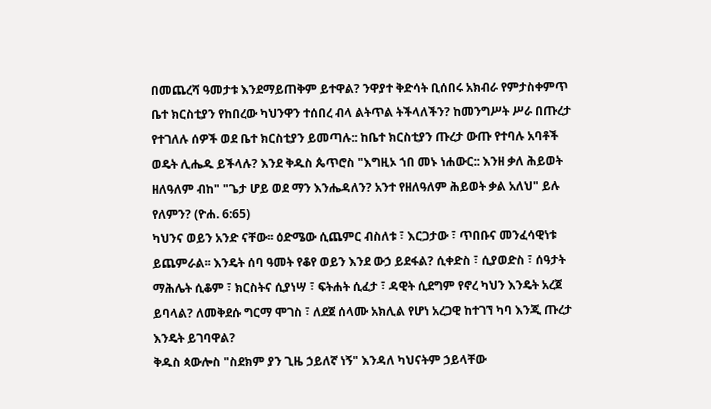በመጨረሻ ዓመታቱ እንደማይጠቅም ይተዋል? ንዋያተ ቅድሳት ቢሰበሩ አክብራ የምታስቀምጥ ቤተ ክርስቲያን የከበረው ካህንዋን ተሰበረ ብላ ልትጥል ትችላለችን? ከመንግሥት ሥራ በጡረታ የተገለሉ ሰዎች ወደ ቤተ ክርስቲያን ይመጣሉ:: ከቤተ ክርስቲያን ጡረታ ውጡ የተባሉ አባቶች ወዴት ሊሔዱ ይችላሉ? እንደ ቅዱስ ጴጥሮስ "እግዚኦ ኀበ መኑ ነሐውር:: እንዘ ቃለ ሕይወት ዘለዓለም ብከ" "ጌታ ሆይ ወደ ማን እንሔዳለን? አንተ የዘለዓለም ሕይወት ቃል አለህ" ይሉ የለምን? (ዮሐ. 6:65)
ካህንና ወይን አንድ ናቸው፡፡ ዕድሜው ሲጨምር ብስለቱ ፣ እርጋታው ፣ ጥበቡና መንፈሳዊነቱ ይጨምራል፡፡ እንዴት ሰባ ዓመት የቆየ ወይን እንደ ውኃ ይደፋል? ሲቀድስ ፣ ሲያወድስ ፣ ሰዓታት ማሕሌት ሲቆም ፣ ክርስትና ሲያነሣ ፣ ፍትሐት ሲፈታ ፣ ዳዊት ሲደግም የኖረ ካህን እንዴት አረጀ ይባላል? ለመቅደሱ ግርማ ሞገስ ፣ ለደጀ ሰላሙ አክሊል የሆነ አረጋዊ ከተገኘ ካባ እንጂ ጡረታ እንዴት ይገባዋል?
ቅዱስ ጳውሎስ "ስደክም ያን ጊዜ ኃይለኛ ነኝ" እንዳለ ካህናትም ኃይላቸው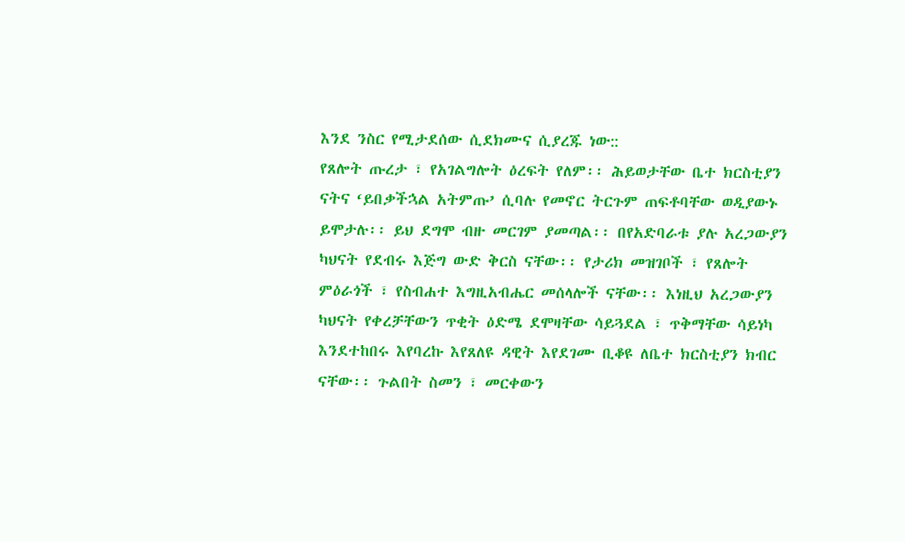እንደ ንስር የሚታደሰው ሲደክሙና ሲያረጁ ነው::
የጸሎት ጡረታ ፣ የአገልግሎት ዕረፍት የለም፡፡ ሕይወታቸው ቤተ ክርስቲያን ናትና ‘ይበቃችኋል አትምጡ’ ሲባሉ የመኖር ትርጉም ጠፍቶባቸው ወዲያውኑ ይሞታሉ፡፡ ይህ ደግሞ ብዙ መርገም ያመጣል፡፡ በየአድባራቱ ያሉ አረጋውያን ካህናት የደብሩ እጅግ ውድ ቅርስ ናቸው፡፡ የታሪክ መዝገቦች ፣ የጸሎት ምዕራጎች ፣ የስብሐተ እግዚአብሔር መሰላሎች ናቸው፡፡ እነዚህ አረጋውያን ካህናት የቀረቻቸውን ጥቂት ዕድሜ ደሞዛቸው ሳይጓደል ፣ ጥቅማቸው ሳይነካ እንደተከበሩ እየባረኩ እየጸለዩ ዳዊት እየደገሙ ቢቆዩ ለቤተ ክርስቲያን ክብር ናቸው፡፡ ጉልበት ስመን ፣ መርቀውን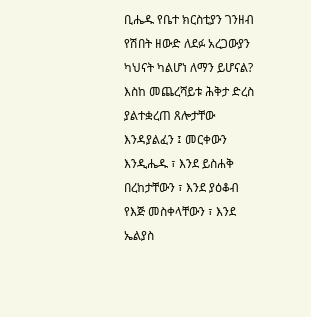ቢሔዱ የቤተ ክርስቲያን ገንዘብ የሽበት ዘውድ ለደፉ አረጋውያን ካህናት ካልሆነ ለማን ይሆናል?
እስከ መጨረሻይቱ ሕቅታ ድረስ ያልተቋረጠ ጸሎታቸው እንዳያልፈን ፤ መርቀውን እንዲሔዱ ፣ እንደ ይስሐቅ በረከታቸውን ፣ እንደ ያዕቆብ የእጅ መስቀላቸውን ፣ እንደ ኤልያስ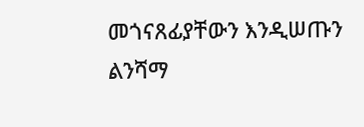መጎናጸፊያቸውን እንዲሠጡን ልንሻማ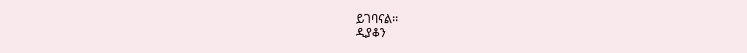ይገባናል፡፡
ዲያቆን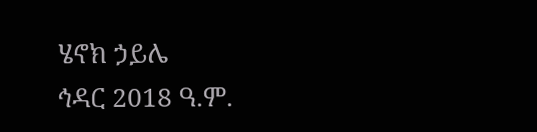ሄኖክ ኃይሌ
ኅዳር 2018 ዓ.ም.